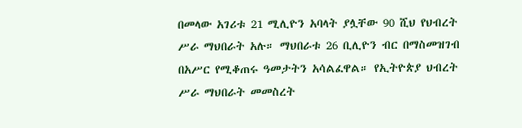በመላው አገሪቱ 21 ሚሊዮን አባላት ያሏቸው 90 ሺህ የህብረት ሥራ ማህበራት አሉ። ማህበራቱ 26 ቢሊዮን ብር በማስመዝገብ በአሥር የሚቆጠሩ ዓመታትን አሳልፈዋል። የኢትዮጵያ ህብረት ሥራ ማህበራት መመስረት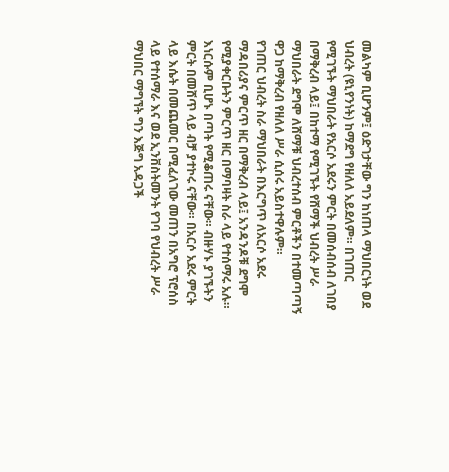መልካም ቢሆንም፤ ዕድገታቸው ግን ከነጠላ ማህበርነት ወደ ህብረት (ዩኒየንነት) ከማደግ የዘለለ አይደለም። በገጠር የሚገኙት ማህበራት የአርሶ አደሩን ምርት በመሰብሰብ ለገበያ በማቅረብ ላይ፤ በከተማ የሚገኙት የሸማች ህብረት ሥራ ማህበራት ደግሞ ለሸማቹ ህብረተሰብ ምርቶችን በተመጣጣኝ ዋጋ ከማቅረብ የዘለለ ሥራ ሲሰሩ አይስተዋሉም።
የገጠር ህብረት ስራ ማህበራት በእርግጥ ለአርሶ አደሩ ማዳበሪያና ምርጥ ዘር በማቅረብ ላይ፤ አንዳንዶቹ ደግሞ የሚያቀርቡትን ምርጥ ዘር በማባዛት ስራ ላይ የተሰማሩ አሉ። እነርሱም ቢሆኑ በጣት የሚቆጠሩ ናቸው። ብዙሃኑ ያገኙትን ምርት በመሸጥ ላይ ብቻ ያተኮሩ ናቸው። በአርሶ አደሩ ምርት ላይ እሴት በመጨመር በሚፈለገው መጠን በአግሮ ፕሮሰስ ላይ የተሰማራ እና ወደ ኢንቨስትመንት የገባ የህብረት ሥራ ማህበር ማግኘት ግን እጅግ አዳጋች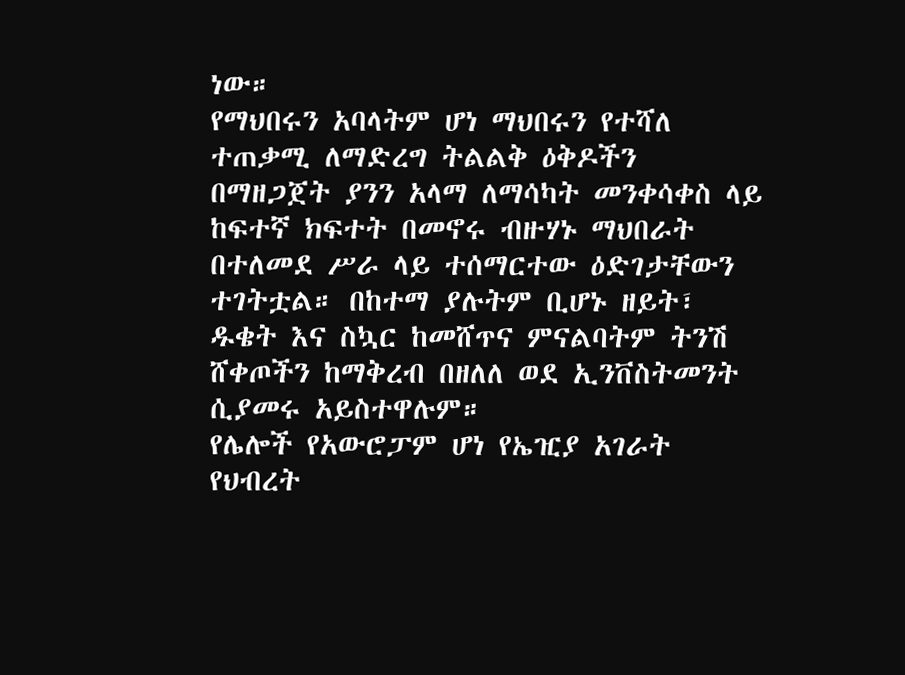ነው።
የማህበሩን አባላትም ሆነ ማህበሩን የተሻለ ተጠቃሚ ለማድረግ ትልልቅ ዕቅዶችን በማዘጋጀት ያንን አላማ ለማሳካት መንቀሳቀስ ላይ ከፍተኛ ክፍተት በመኖሩ ብዙሃኑ ማህበራት በተለመደ ሥራ ላይ ተሰማርተው ዕድገታቸውን ተገትቷል። በከተማ ያሉትም ቢሆኑ ዘይት፣ ዱቄት እና ስኳር ከመሸጥና ምናልባትም ትንሽ ሸቀጦችን ከማቅረብ በዘለለ ወደ ኢንቨስትመንት ሲያመሩ አይስተዋሉም።
የሌሎች የአውሮፓም ሆነ የኤዢያ አገራት የህብረት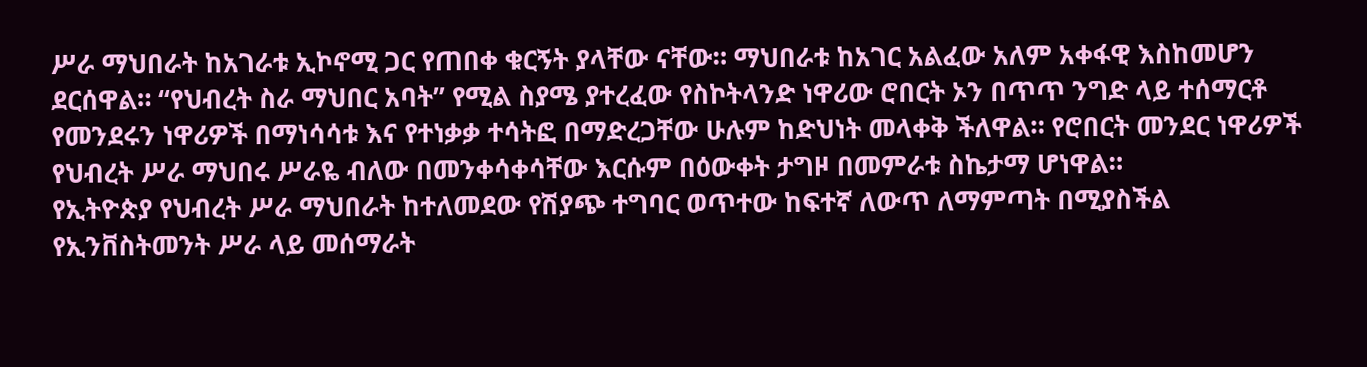ሥራ ማህበራት ከአገራቱ ኢኮኖሚ ጋር የጠበቀ ቁርኝት ያላቸው ናቸው። ማህበራቱ ከአገር አልፈው አለም አቀፋዊ እስከመሆን ደርሰዋል። “የህብረት ስራ ማህበር አባት” የሚል ስያሜ ያተረፈው የስኮትላንድ ነዋሪው ሮበርት ኦን በጥጥ ንግድ ላይ ተሰማርቶ የመንደሩን ነዋሪዎች በማነሳሳቱ እና የተነቃቃ ተሳትፎ በማድረጋቸው ሁሉም ከድህነት መላቀቅ ችለዋል። የሮበርት መንደር ነዋሪዎች የህብረት ሥራ ማህበሩ ሥራዬ ብለው በመንቀሳቀሳቸው እርሱም በዕውቀት ታግዞ በመምራቱ ስኬታማ ሆነዋል።
የኢትዮጵያ የህብረት ሥራ ማህበራት ከተለመደው የሽያጭ ተግባር ወጥተው ከፍተኛ ለውጥ ለማምጣት በሚያስችል የኢንቨስትመንት ሥራ ላይ መሰማራት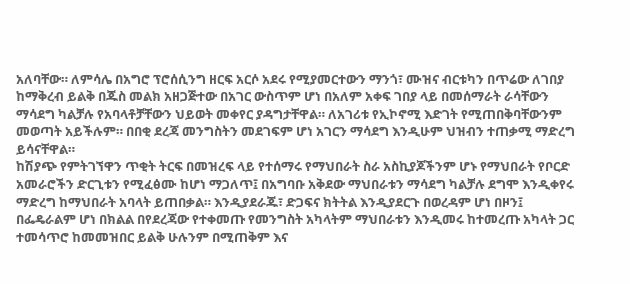አለባቸው። ለምሳሌ በአግሮ ፕሮሰሲንግ ዘርፍ አርሶ አደሩ የሚያመርተውን ማንጎ፣ ሙዝና ብርቱካን በጥሬው ለገበያ ከማቅረብ ይልቅ በጁስ መልክ አዘጋጅተው በአገር ውስጥም ሆነ በአለም አቀፍ ገበያ ላይ በመሰማራት ራሳቸውን ማሳደግ ካልቻሉ የአባላቶቻቸውን ህይወት መቀየር ያዳግታቸዋል። ለአገሪቱ የኢኮኖሚ እድገት የሚጠበቅባቸውንም መወጣት አይችሉም። በበቂ ደረጃ መንግስትን መደገፍም ሆነ አገርን ማሳደግ እንዲሁም ህዝብን ተጠቃሚ ማድረግ ይሳናቸዋል።
ከሽያጭ የምትገኘዋን ጥቂት ትርፍ በመዝረፍ ላይ የተሰማሩ የማህበራት ስራ አስኪያጆችንም ሆኑ የማህበራት የቦርድ አመራሮችን ድርጊቱን የሚፈፅሙ ከሆነ ማጋለጥ፤ በአግባቡ አቅደው ማህበራቱን ማሳደግ ካልቻሉ ደግሞ እንዲቀየሩ ማድረግ ከማህበራት አባላት ይጠበቃል። እንዲያደራጁ፣ ድጋፍና ክትትል እንዲያደርጉ በወረዳም ሆነ በዞን፤ በፌዴራልም ሆነ በክልል በየደረጃው የተቀመጡ የመንግስት አካላትም ማህበራቱን እንዲመሩ ከተመረጡ አካላት ጋር ተመሳጥሮ ከመመዝበር ይልቅ ሁሉንም በሚጠቅም እና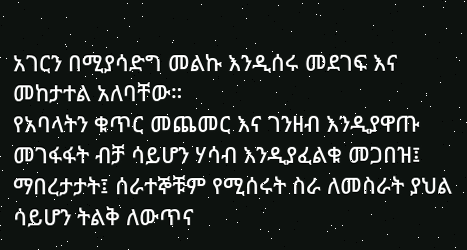አገርን በሚያሳድግ መልኩ እንዲሰሩ መደገፍ እና መከታተል አለባቸው።
የአባላትን ቁጥር መጨመር እና ገንዘብ እንዲያዋጡ መገፋፋት ብቻ ሳይሆን ሃሳብ እንዲያፈልቁ መጋበዝ፤ ማበረታታት፤ ሰራተኞቹም የሚሰሩት ስራ ለመስራት ያህል ሳይሆን ትልቅ ለውጥና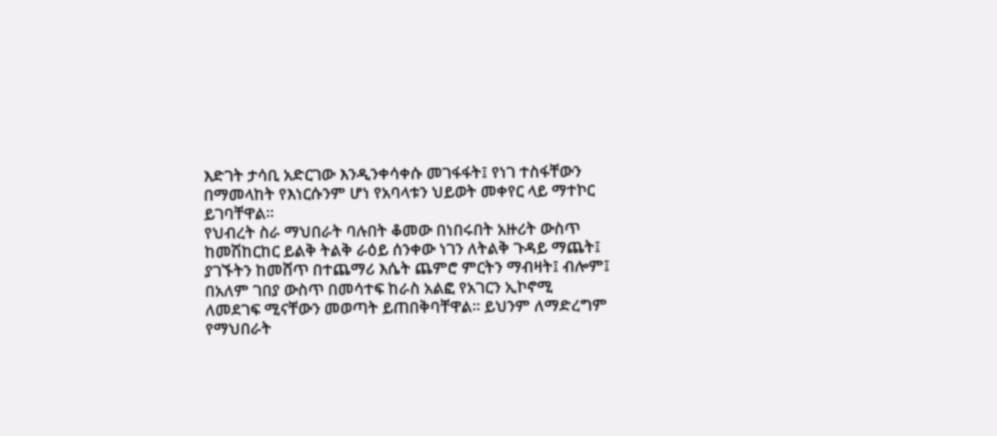እድገት ታሳቢ አድርገው እንዲንቀሳቀሱ መገፋፋት፤ የነገ ተስፋቸውን በማመላከት የእነርሱንም ሆነ የአባላቱን ህይወት መቀየር ላይ ማተኮር ይገባቸዋል።
የህብረት ስራ ማህበራት ባሉበት ቆመው በነበሩበት አዙሪት ውስጥ ከመሽከርከር ይልቅ ትልቅ ራዕይ ሰንቀው ነገን ለትልቅ ጉዳይ ማጨት፤ ያገኙትን ከመሸጥ በተጨማሪ እሴት ጨምሮ ምርትን ማብዛት፤ ብሎም፤ በአለም ገበያ ውስጥ በመሳተፍ ከራስ አልፎ የአገርን ኢኮኖሚ ለመደገፍ ሚናቸውን መወጣት ይጠበቅባቸዋል። ይህንም ለማድረግም የማህበራት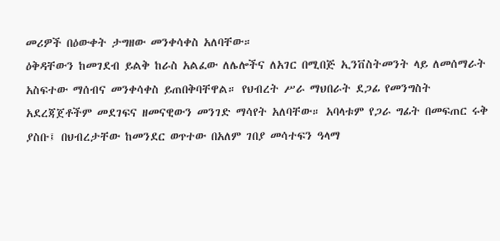መሪዎች በዕውቀት ታግዘው መንቀሳቀስ አለባቸው።
ዕቅዳቸውን ከመገደብ ይልቅ ከራስ አልፈው ለሌሎችና ለአገር በሚበጅ ኢንቨስትመንት ላይ ለመሰማራት አስፍተው ማሰብና መንቀሳቀስ ይጠበቅባቸዋል። የህብረት ሥራ ማህበራት ደጋፊ የመንግስት አደረጃጀቶችም መደገፍና ዘመናዊውን መንገድ ማሳየት አለባቸው። አባላቱም የጋራ ግፊት በመፍጠር ሩቅ ያስቡ፤ በህብረታቸው ከመንደር ወጥተው በአለም ገበያ መሳተፍን ዓላማ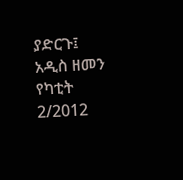ያድርጉ፤
አዲስ ዘመን የካቲት 2/2012